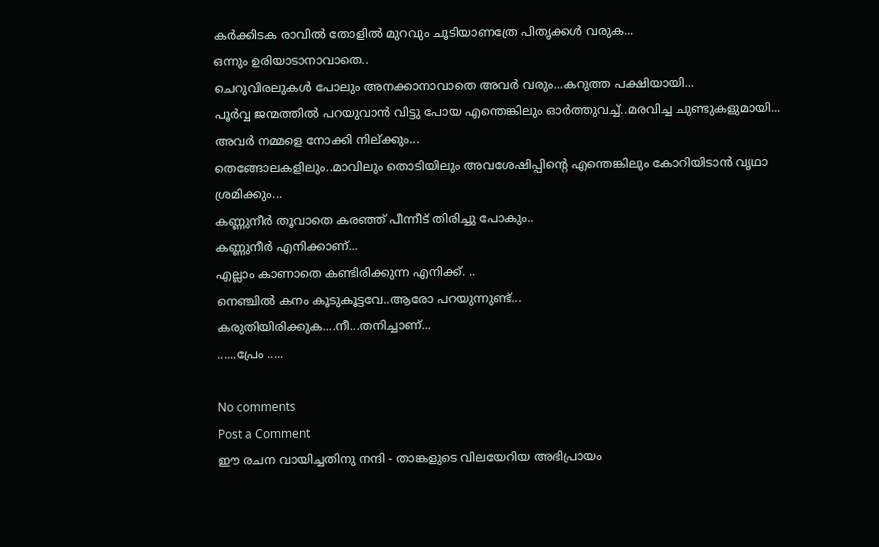കർക്കിടക രാവിൽ തോളിൽ മുറവും ചൂടിയാണത്രേ പിതൃക്കൾ വരുക...
ഒന്നും ഉരിയാടാനാവാതെ..
ചെറുവിരലുകൾ പോലും അനക്കാനാവാതെ അവർ വരും...കറുത്ത പക്ഷിയായി...
പൂർവ്വ ജന്മത്തിൽ പറയുവാൻ വിട്ടു പോയ എന്തെങ്കിലും ഓർത്തുവച്ച്..മരവിച്ച ചുണ്ടുകളുമായി... അവർ നമ്മളെ നോക്കി നില്ക്കും...
തെങ്ങോലകളിലും..മാവിലും തൊടിയിലും അവശേഷിപ്പിന്റെ എന്തെങ്കിലും കോറിയിടാൻ വൃഥാ ശ്രമിക്കും...
കണ്ണുനീർ തൂവാതെ കരഞ്ഞ് പീന്നീട് തിരിച്ചു പോകും..
കണ്ണുനീർ എനിക്കാണ്...
എല്ലാം കാണാതെ കണ്ടിരിക്കുന്ന എനിക്ക്. ..
നെഞ്ചിൽ കനം കൂടുകൂട്ടവേ..ആരോ പറയുന്നുണ്ട്...
കരുതിയിരിക്കുക....നീ...തനിച്ചാണ്...
......പ്രേം .....

No comments
Post a Comment
ഈ രചന വായിച്ചതിനു നന്ദി - താങ്കളുടെ വിലയേറിയ അഭിപ്രായം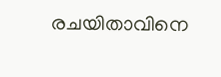രചയിതാവിനെ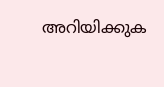അറിയിക്കുക